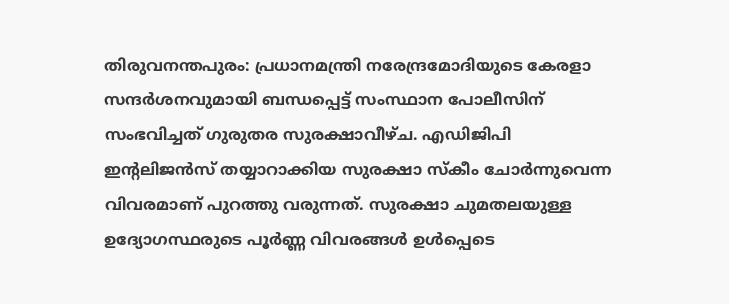തിരുവനന്തപുരം: പ്രധാനമന്ത്രി നരേന്ദ്രമോദിയുടെ കേരളാ സന്ദർശനവുമായി ബന്ധപ്പെട്ട് സംസ്ഥാന പോലീസിന് സംഭവിച്ചത് ഗുരുതര സുരക്ഷാവീഴ്ച. എഡിജിപി ഇന്റലിജൻസ് തയ്യാറാക്കിയ സുരക്ഷാ സ്കീം ചോർന്നുവെന്ന വിവരമാണ് പുറത്തു വരുന്നത്. സുരക്ഷാ ചുമതലയുള്ള ഉദ്യോഗസ്ഥരുടെ പൂർണ്ണ വിവരങ്ങൾ ഉൾപ്പെടെ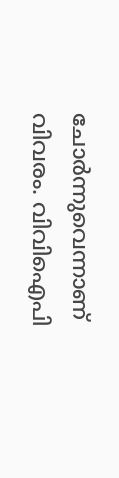ചോർന്നുവെന്നാണ് വിവരം. വിവിഐപി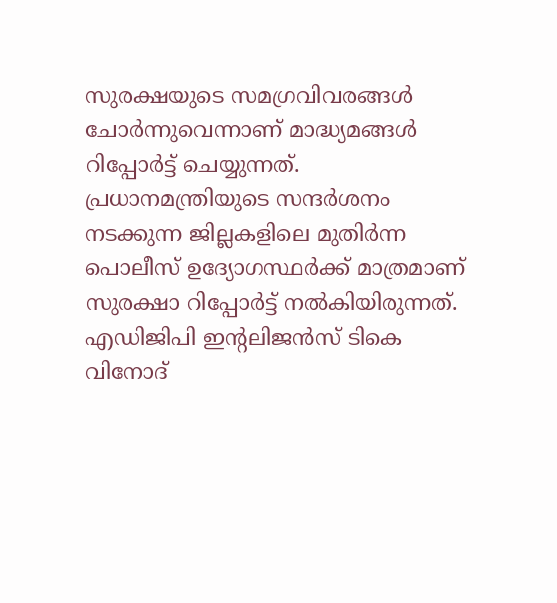സുരക്ഷയുടെ സമഗ്രവിവരങ്ങൾ ചോർന്നുവെന്നാണ് മാദ്ധ്യമങ്ങൾ റിപ്പോർട്ട് ചെയ്യുന്നത്.
പ്രധാനമന്ത്രിയുടെ സന്ദർശനം നടക്കുന്ന ജില്ലകളിലെ മുതിർന്ന പൊലീസ് ഉദ്യോഗസ്ഥർക്ക് മാത്രമാണ് സുരക്ഷാ റിപ്പോർട്ട് നൽകിയിരുന്നത്. എഡിജിപി ഇന്റലിജൻസ് ടികെ വിനോദ്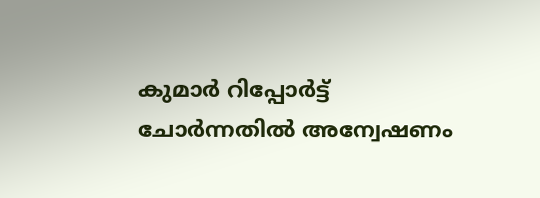കുമാർ റിപ്പോർട്ട് ചോർന്നതിൽ അന്വേഷണം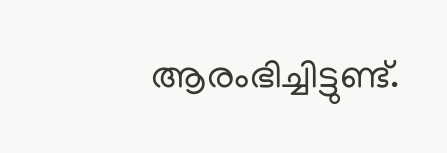ആരംഭിച്ചിട്ടുണ്ട്.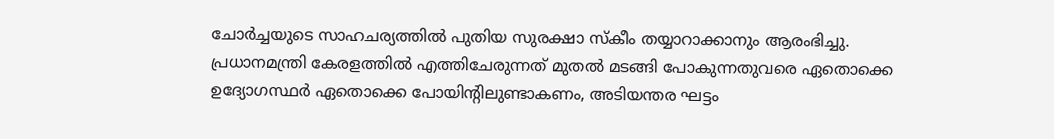ചോർച്ചയുടെ സാഹചര്യത്തിൽ പുതിയ സുരക്ഷാ സ്കീം തയ്യാറാക്കാനും ആരംഭിച്ചു.
പ്രധാനമന്ത്രി കേരളത്തിൽ എത്തിചേരുന്നത് മുതൽ മടങ്ങി പോകുന്നതുവരെ ഏതൊക്കെ ഉദ്യോഗസ്ഥർ ഏതൊക്കെ പോയിന്റിലുണ്ടാകണം, അടിയന്തര ഘട്ടം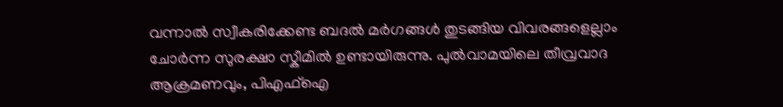വന്നാൽ സ്വീകരിക്കേണ്ട ബദൽ മർഗങ്ങൾ തുടങ്ങിയ വിവരങ്ങളെല്ലാം ചോർന്ന സുരക്ഷാ സ്കീമിൽ ഉണ്ടായിരുന്നു. പുൽവാമയിലെ തീവ്രവാദ ആക്രമണവും, പിഎഫ്ഐ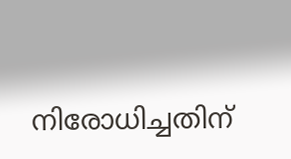നിരോധിച്ചതിന്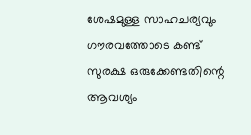ശേഷമുള്ള സാഹചര്യവും ഗൗരവത്തോടെ കണ്ട് സുരക്ഷ ഒരുക്കേണ്ടതിന്റെ ആവശ്യം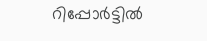റിപ്പോർട്ടിൽ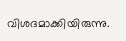വിശദമാക്കിയിരുന്നു.